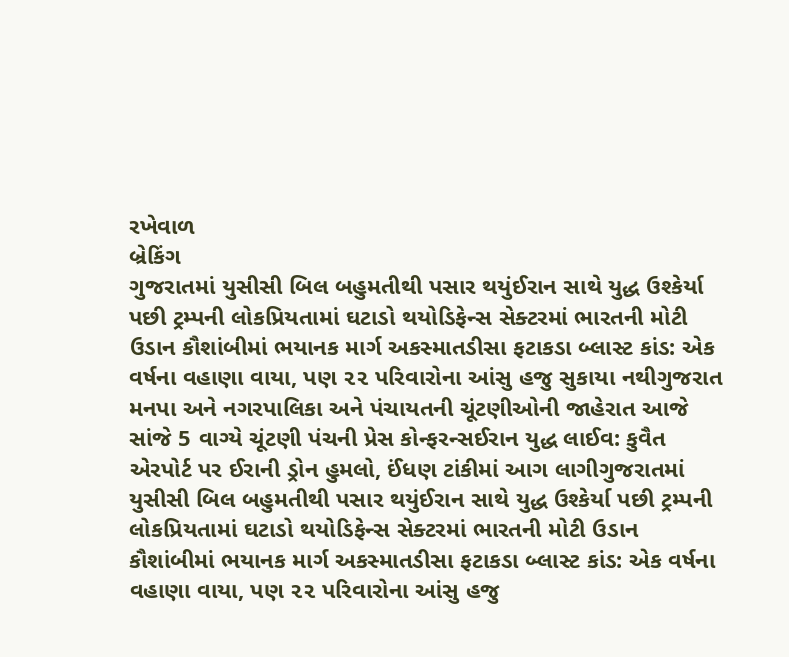રખેવાળ
બ્રેકિંગ
ગુજરાતમાં યુસીસી બિલ બહુમતીથી પસાર થયુંઈરાન સાથે યુદ્ધ ઉશ્કેર્યા પછી ટ્રમ્પની લોકપ્રિયતામાં ઘટાડો થયોડિફેન્સ સેક્ટરમાં ભારતની મોટી ઉડાન કૌશાંબીમાં ભયાનક માર્ગ અકસ્માતડીસા ફટાકડા બ્લાસ્ટ કાંડ: એક વર્ષના વહાણા વાયા, પણ ૨૨ પરિવારોના આંસુ હજુ સુકાયા નથીગુજરાત મનપા અને નગરપાલિકા અને પંચાયતની ચૂંટણીઓની જાહેરાત આજે સાંજે 5 વાગ્યે ચૂંટણી પંચની પ્રેસ કોન્ફરન્સઈરાન યુદ્ધ લાઈવ: કુવૈત એરપોર્ટ પર ઈરાની ડ્રોન હુમલો, ઈંધણ ટાંકીમાં આગ લાગીગુજરાતમાં યુસીસી બિલ બહુમતીથી પસાર થયુંઈરાન સાથે યુદ્ધ ઉશ્કેર્યા પછી ટ્રમ્પની લોકપ્રિયતામાં ઘટાડો થયોડિફેન્સ સેક્ટરમાં ભારતની મોટી ઉડાન કૌશાંબીમાં ભયાનક માર્ગ અકસ્માતડીસા ફટાકડા બ્લાસ્ટ કાંડ: એક વર્ષના વહાણા વાયા, પણ ૨૨ પરિવારોના આંસુ હજુ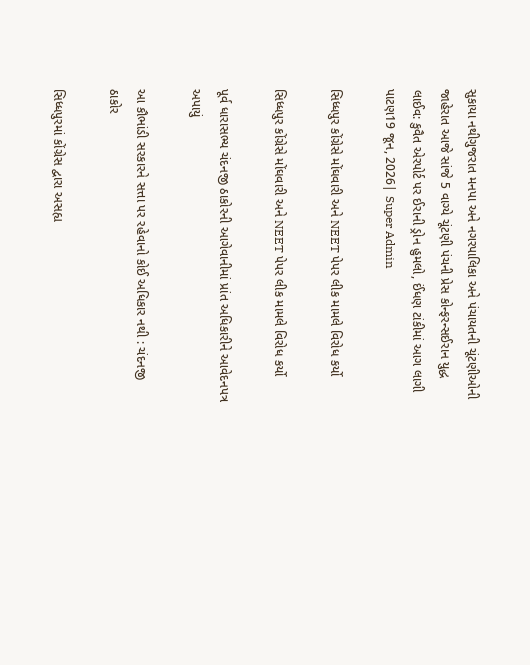સુકાયા નથીગુજરાત મનપા અને નગરપાલિકા અને પંચાયતની ચૂંટણીઓની જાહેરાત આજે સાંજે 5 વાગ્યે ચૂંટણી પંચની પ્રેસ કોન્ફરન્સઈરાન યુદ્ધ લાઈવ: કુવૈત એરપોર્ટ પર ઈરાની ડ્રોન હુમલો, ઈંધણ ટાંકીમાં આગ લાગી
પાટણ19 જૂન, 2026| Super Admin

સિધ્ધપુર કોંગ્રેસે મોંઘવારી અને NEET પેપર લીક મામલે વિરોધ કર્યો

સિધ્ધપુર કોંગ્રેસે મોંઘવારી અને NEET પેપર લીક મામલે વિરોધ કર્યો

પૂર્વ ધારાસભ્ય ચંદનજી ઠાકોરની આગેવાનીમાં પ્રાંત અધિકારીને આવેદનપત્ર અપાયું

આ કૌભાંડી સરકારને સત્તા પર રહેવાનો કોઈ અધિકાર નથી : ચંદનજી ઠાકોર

સિધ્ધપુરમાં કોંગ્રેસ દ્વારા અસહ્ય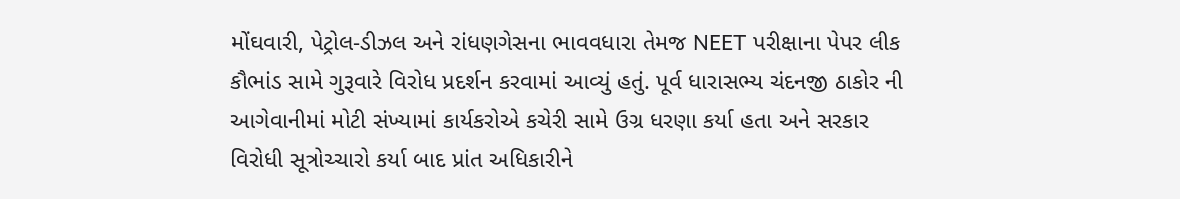મોંઘવારી, પેટ્રોલ-ડીઝલ અને રાંધણગેસના ભાવવધારા તેમજ NEET પરીક્ષાના પેપર લીક કૌભાંડ સામે ગુરૂવારે વિરોધ પ્રદર્શન કરવામાં આવ્યું હતું. પૂર્વ ધારાસભ્ય ચંદનજી ઠાકોર ની આગેવાનીમાં મોટી સંખ્યામાં કાર્યકરોએ કચેરી સામે ઉગ્ર ધરણા કર્યા હતા અને સરકાર વિરોધી સૂત્રોચ્ચારો કર્યા બાદ પ્રાંત અધિકારીને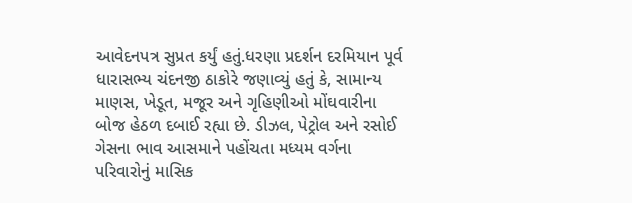આવેદનપત્ર સુપ્રત કર્યું હતું.ધરણા પ્રદર્શન દરમિયાન પૂર્વ ધારાસભ્ય ચંદનજી ઠાકોરે જણાવ્યું હતું કે, સામાન્ય માણસ, ખેડૂત, મજૂર અને ગૃહિણીઓ મોંઘવારીના બોજ હેઠળ દબાઈ રહ્યા છે. ડીઝલ, પેટ્રોલ અને રસોઈ ગેસના ભાવ આસમાને પહોંચતા મધ્યમ વર્ગના પરિવારોનું માસિક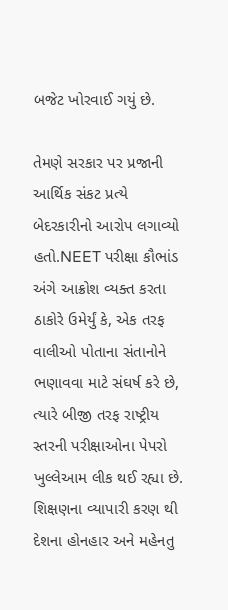બજેટ ખોરવાઈ ગયું છે.

તેમણે સરકાર પર પ્રજાની આર્થિક સંકટ પ્રત્યે બેદરકારીનો આરોપ લગાવ્યો હતો.NEET પરીક્ષા કૌભાંડ અંગે આક્રોશ વ્યક્ત કરતા ઠાકોરે ઉમેર્યું કે, એક તરફ વાલીઓ પોતાના સંતાનોને ભણાવવા માટે સંઘર્ષ કરે છે, ત્યારે બીજી તરફ રાષ્ટ્રીય સ્તરની પરીક્ષાઓના પેપરો ખુલ્લેઆમ લીક થઈ રહ્યા છે. શિક્ષણના વ્યાપારી કરણ થી દેશના હોનહાર અને મહેનતુ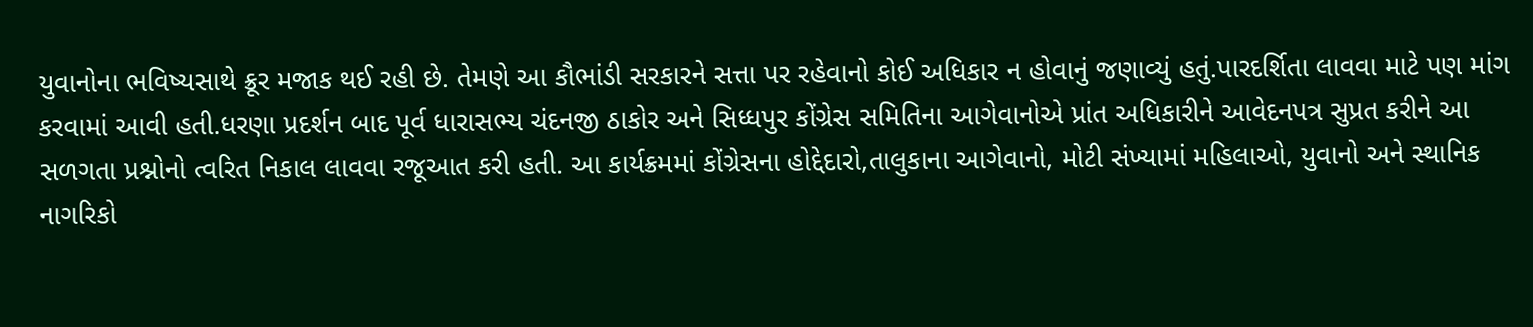યુવાનોના ભવિષ્યસાથે ક્રૂર મજાક થઈ રહી છે. તેમણે આ કૌભાંડી સરકારને સત્તા પર રહેવાનો કોઈ અધિકાર ન હોવાનું જણાવ્યું હતું.પારદર્શિતા લાવવા માટે પણ માંગ કરવામાં આવી હતી.ધરણા પ્રદર્શન બાદ પૂર્વ ધારાસભ્ય ચંદનજી ઠાકોર અને સિધ્ધપુર કોંગ્રેસ સમિતિના આગેવાનોએ પ્રાંત અધિકારીને આવેદનપત્ર સુપ્રત કરીને આ સળગતા પ્રશ્નોનો ત્વરિત નિકાલ લાવવા રજૂઆત કરી હતી. આ કાર્યક્રમમાં કોંગ્રેસના હોદ્દેદારો,તાલુકાના આગેવાનો, મોટી સંખ્યામાં મહિલાઓ, યુવાનો અને સ્થાનિક નાગરિકો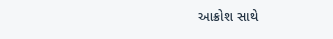આક્રોશ સાથે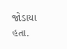જોડાયા હતા.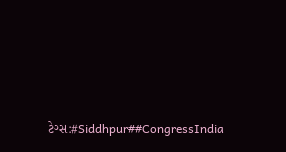ટેગ્સ:#Siddhpur##CongressIndia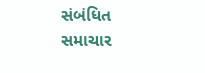સંબંધિત સમાચાર